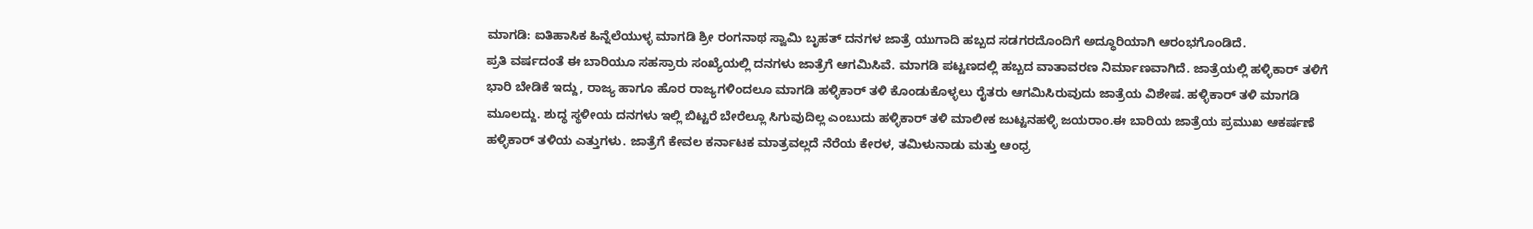ಮಾಗಡಿ: ಐತಿಹಾಸಿಕ ಹಿನ್ನೆಲೆಯುಳ್ಳ ಮಾಗಡಿ ಶ್ರೀ ರಂಗನಾಥ ಸ್ವಾಮಿ ಬೃಹತ್ ದನಗಳ ಜಾತ್ರೆ ಯುಗಾದಿ ಹಬ್ಬದ ಸಡಗರದೊಂದಿಗೆ ಅದ್ಧೂರಿಯಾಗಿ ಆರಂಭಗೊಂಡಿದೆ.
ಪ್ರತಿ ವರ್ಷದಂತೆ ಈ ಬಾರಿಯೂ ಸಹಸ್ರಾರು ಸಂಖ್ಯೆಯಲ್ಲಿ ದನಗಳು ಜಾತ್ರೆಗೆ ಆಗಮಿಸಿವೆ. ಮಾಗಡಿ ಪಟ್ಟಣದಲ್ಲಿ ಹಬ್ಬದ ವಾತಾವರಣ ನಿರ್ಮಾಣವಾಗಿದೆ. ಜಾತ್ರೆಯಲ್ಲಿ ಹಳ್ಳಿಕಾರ್ ತಳಿಗೆ ಭಾರಿ ಬೇಡಿಕೆ ಇದ್ದು, ರಾಜ್ಯ ಹಾಗೂ ಹೊರ ರಾಜ್ಯಗಳಿಂದಲೂ ಮಾಗಡಿ ಹಳ್ಳಿಕಾರ್ ತಳಿ ಕೊಂಡುಕೊಳ್ಳಲು ರೈತರು ಆಗಮಿಸಿರುವುದು ಜಾತ್ರೆಯ ವಿಶೇಷ. ಹಳ್ಳಿಕಾರ್ ತಳಿ ಮಾಗಡಿ ಮೂಲದ್ದು. ಶುದ್ಧ ಸ್ಥಳೀಯ ದನಗಳು ಇಲ್ಲಿ ಬಿಟ್ಟರೆ ಬೇರೆಲ್ಲೂ ಸಿಗುವುದಿಲ್ಲ ಎಂಬುದು ಹಳ್ಳಿಕಾರ್ ತಳಿ ಮಾಲೀಕ ಜುಟ್ಟನಹಳ್ಳಿ ಜಯರಾಂ.ಈ ಬಾರಿಯ ಜಾತ್ರೆಯ ಪ್ರಮುಖ ಆಕರ್ಷಣೆ ಹಳ್ಳಿಕಾರ್ ತಳಿಯ ಎತ್ತುಗಳು. ಜಾತ್ರೆಗೆ ಕೇವಲ ಕರ್ನಾಟಕ ಮಾತ್ರವಲ್ಲದೆ ನೆರೆಯ ಕೇರಳ, ತಮಿಳುನಾಡು ಮತ್ತು ಆಂಧ್ರ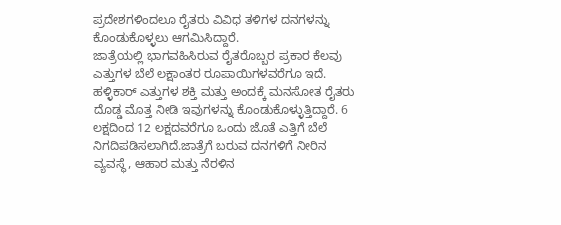ಪ್ರದೇಶಗಳಿಂದಲೂ ರೈತರು ವಿವಿಧ ತಳಿಗಳ ದನಗಳನ್ನು ಕೊಂಡುಕೊಳ್ಳಲು ಆಗಮಿಸಿದ್ದಾರೆ.
ಜಾತ್ರೆಯಲ್ಲಿ ಭಾಗವಹಿಸಿರುವ ರೈತರೊಬ್ಬರ ಪ್ರಕಾರ ಕೆಲವು ಎತ್ತುಗಳ ಬೆಲೆ ಲಕ್ಷಾಂತರ ರೂಪಾಯಿಗಳವರೆಗೂ ಇದೆ. ಹಳ್ಳಿಕಾರ್ ಎತ್ತುಗಳ ಶಕ್ತಿ ಮತ್ತು ಅಂದಕ್ಕೆ ಮನಸೋತ ರೈತರು ದೊಡ್ಡ ಮೊತ್ತ ನೀಡಿ ಇವುಗಳನ್ನು ಕೊಂಡುಕೊಳ್ಳುತ್ತಿದ್ದಾರೆ. 6 ಲಕ್ಷದಿಂದ 12 ಲಕ್ಷದವರೆಗೂ ಒಂದು ಜೊತೆ ಎತ್ತಿಗೆ ಬೆಲೆ ನಿಗದಿಪಡಿಸಲಾಗಿದೆ.ಜಾತ್ರೆಗೆ ಬರುವ ದನಗಳಿಗೆ ನೀರಿನ ವ್ಯವಸ್ಥೆ, ಆಹಾರ ಮತ್ತು ನೆರಳಿನ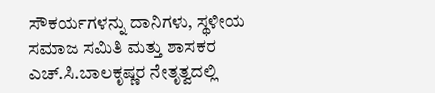ಸೌಕರ್ಯಗಳನ್ನು ದಾನಿಗಳು, ಸ್ಥಳೀಯ ಸಮಾಜ ಸಮಿತಿ ಮತ್ತು ಶಾಸಕರ ಎಚ್.ಸಿ.ಬಾಲಕೃಷ್ಣರ ನೇತೃತ್ವದಲ್ಲಿ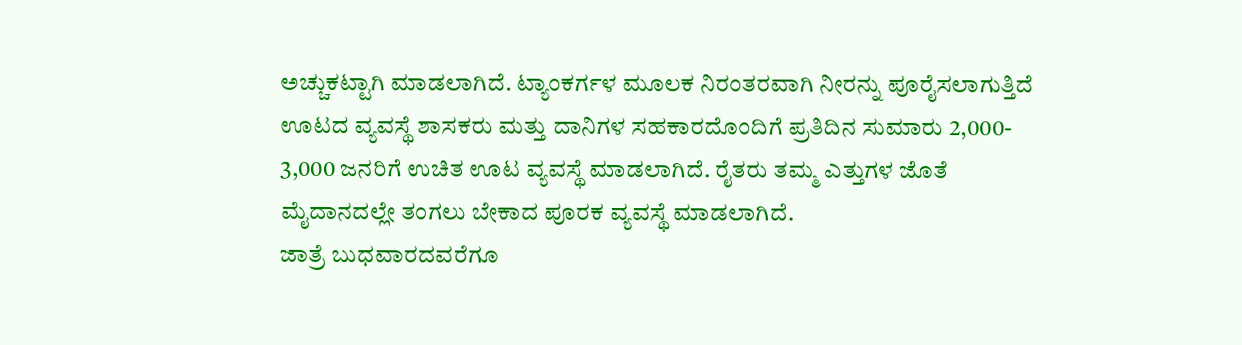ಅಚ್ಚುಕಟ್ಟಾಗಿ ಮಾಡಲಾಗಿದೆ. ಟ್ಯಾಂಕರ್ಗಳ ಮೂಲಕ ನಿರಂತರವಾಗಿ ನೀರನ್ನು ಪೂರೈಸಲಾಗುತ್ತಿದೆ ಊಟದ ವ್ಯವಸ್ಥೆ ಶಾಸಕರು ಮತ್ತು ದಾನಿಗಳ ಸಹಕಾರದೊಂದಿಗೆ ಪ್ರತಿದಿನ ಸುಮಾರು 2,000- 3,000 ಜನರಿಗೆ ಉಚಿತ ಊಟ ವ್ಯವಸ್ಥೆ ಮಾಡಲಾಗಿದೆ. ರೈತರು ತಮ್ಮ ಎತ್ತುಗಳ ಜೊತೆ ಮೈದಾನದಲ್ಲೇ ತಂಗಲು ಬೇಕಾದ ಪೂರಕ ವ್ಯವಸ್ಥೆ ಮಾಡಲಾಗಿದೆ.
ಜಾತ್ರೆ ಬುಧವಾರದವರೆಗೂ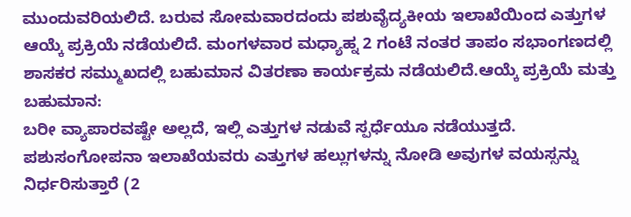ಮುಂದುವರಿಯಲಿದೆ. ಬರುವ ಸೋಮವಾರದಂದು ಪಶುವೈದ್ಯಕೀಯ ಇಲಾಖೆಯಿಂದ ಎತ್ತುಗಳ ಆಯ್ಕೆ ಪ್ರಕ್ರಿಯೆ ನಡೆಯಲಿದೆ. ಮಂಗಳವಾರ ಮಧ್ಯಾಹ್ನ 2 ಗಂಟೆ ನಂತರ ತಾಪಂ ಸಭಾಂಗಣದಲ್ಲಿ ಶಾಸಕರ ಸಮ್ಮುಖದಲ್ಲಿ ಬಹುಮಾನ ವಿತರಣಾ ಕಾರ್ಯಕ್ರಮ ನಡೆಯಲಿದೆ.ಆಯ್ಕೆ ಪ್ರಕ್ರಿಯೆ ಮತ್ತು ಬಹುಮಾನ:
ಬರೀ ವ್ಯಾಪಾರವಷ್ಟೇ ಅಲ್ಲದೆ, ಇಲ್ಲಿ ಎತ್ತುಗಳ ನಡುವೆ ಸ್ಪರ್ಧೆಯೂ ನಡೆಯುತ್ತದೆ. ಪಶುಸಂಗೋಪನಾ ಇಲಾಖೆಯವರು ಎತ್ತುಗಳ ಹಲ್ಲುಗಳನ್ನು ನೋಡಿ ಅವುಗಳ ವಯಸ್ಸನ್ನು ನಿರ್ಧರಿಸುತ್ತಾರೆ (2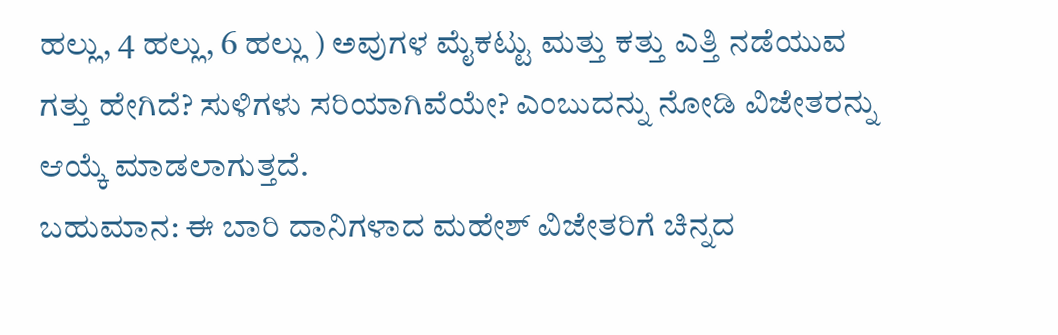ಹಲ್ಲು, 4 ಹಲ್ಲು, 6 ಹಲ್ಲು ) ಅವುಗಳ ಮೈಕಟ್ಟು ಮತ್ತು ಕತ್ತು ಎತ್ತಿ ನಡೆಯುವ ಗತ್ತು ಹೇಗಿದೆ? ಸುಳಿಗಳು ಸರಿಯಾಗಿವೆಯೇ? ಎಂಬುದನ್ನು ನೋಡಿ ವಿಜೇತರನ್ನು ಆಯ್ಕೆ ಮಾಡಲಾಗುತ್ತದೆ.
ಬಹುಮಾನ: ಈ ಬಾರಿ ದಾನಿಗಳಾದ ಮಹೇಶ್ ವಿಜೇತರಿಗೆ ಚಿನ್ನದ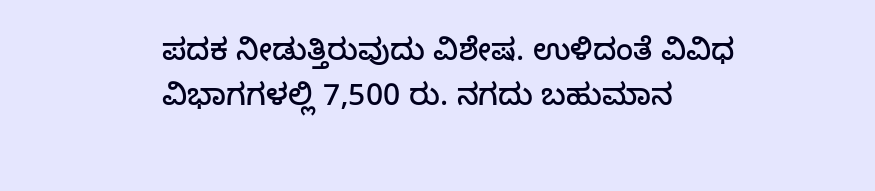ಪದಕ ನೀಡುತ್ತಿರುವುದು ವಿಶೇಷ. ಉಳಿದಂತೆ ವಿವಿಧ ವಿಭಾಗಗಳಲ್ಲಿ 7,500 ರು. ನಗದು ಬಹುಮಾನ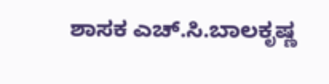ಶಾಸಕ ಎಚ್.ಸಿ.ಬಾಲಕೃಷ್ಣ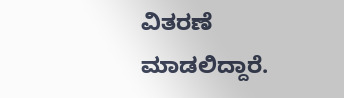ವಿತರಣೆ ಮಾಡಲಿದ್ದಾರೆ.